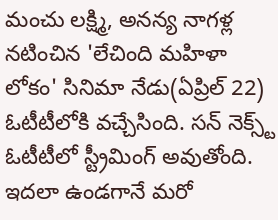మంచు లక్ష్మి, అనన్య నాగళ్ల నటించిన 'లేచింది మహిళా లోకం' సినిమా నేడు(ఏప్రిల్ 22) ఓటీటీలోకి వచ్చేసింది. సన్ నెక్స్ట్ ఓటీటీలో స్ట్రీమింగ్ అవుతోంది. ఇదలా ఉండగానే మరో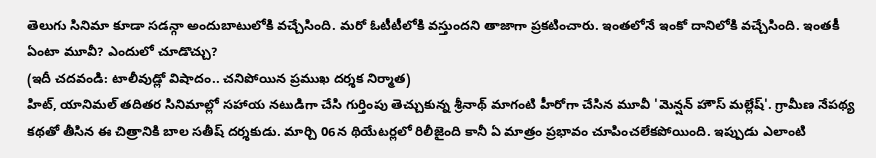తెలుగు సినిమా కూడా సడన్గా అందుబాటులోకి వచ్చేసింది. మరో ఓటీటీలోకి వస్తుందని తాజాగా ప్రకటించారు. ఇంతలోనే ఇంకో దానిలోకి వచ్చేసింది. ఇంతకీ ఏంటా మూవీ? ఎందులో చూడొచ్చు?
(ఇదీ చదవండి: టాలీవుడ్లో విషాదం.. చనిపోయిన ప్రముఖ దర్శక నిర్మాత)
హిట్, యానిమల్ తదితర సినిమాల్లో సహాయ నటుడిగా చేసి గుర్తింపు తెచ్చుకున్న శ్రీనాథ్ మాగంటి హీరోగా చేసిన మూవీ 'మెన్షన్ హౌస్ మల్లేష్'. గ్రామీణ నేపథ్య కథతో తీసిన ఈ చిత్రానికి బాల సతీష్ దర్శకుడు. మార్చి 06న థియేటర్లలో రిలీజైంది కానీ ఏ మాత్రం ప్రభావం చూపించలేకపోయింది. ఇప్పుడు ఎలాంటి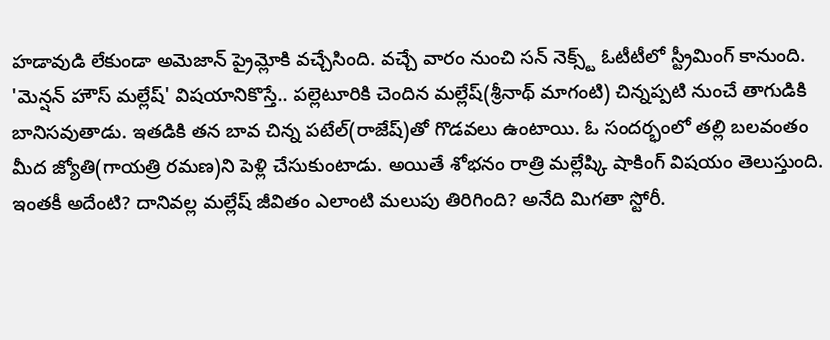హడావుడి లేకుండా అమెజాన్ ప్రైమ్లోకి వచ్చేసింది. వచ్చే వారం నుంచి సన్ నెక్స్ట్ ఓటీటీలో స్ట్రీమింగ్ కానుంది.
'మెన్షన్ హౌస్ మల్లేష్' విషయానికొస్తే.. పల్లెటూరికి చెందిన మల్లేష్(శ్రీనాథ్ మాగంటి) చిన్నప్పటి నుంచే తాగుడికి బానిసవుతాడు. ఇతడికి తన బావ చిన్న పటేల్(రాజేష్)తో గొడవలు ఉంటాయి. ఓ సందర్భంలో తల్లి బలవంతం మీద జ్యోతి(గాయత్రి రమణ)ని పెళ్లి చేసుకుంటాడు. అయితే శోభనం రాత్రి మల్లేష్కి షాకింగ్ విషయం తెలుస్తుంది. ఇంతకీ అదేంటి? దానివల్ల మల్లేష్ జీవితం ఎలాంటి మలుపు తిరిగింది? అనేది మిగతా స్టోరీ.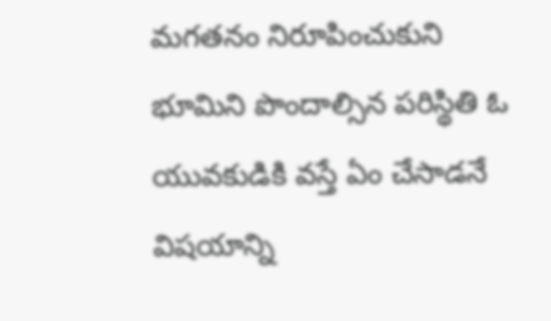మగతనం నిరూపించుకుని భూమిని పొందాల్సిన పరిస్థితి ఓ యువకుడికి వస్తే ఏం చేసాడనే విషయాన్ని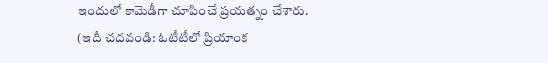ఇందులో కామెడీగా చూపించే ప్రయత్నం చేశారు.
(ఇదీ చదవండి: ఓటీటీలో ప్రియాంక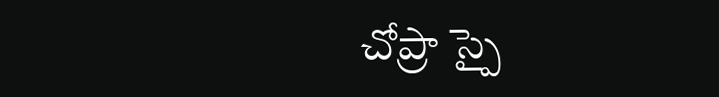చోప్రా స్పై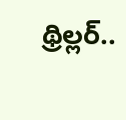థ్రిల్లర్..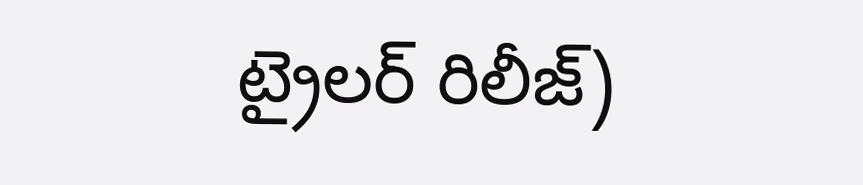ట్రైలర్ రిలీజ్)